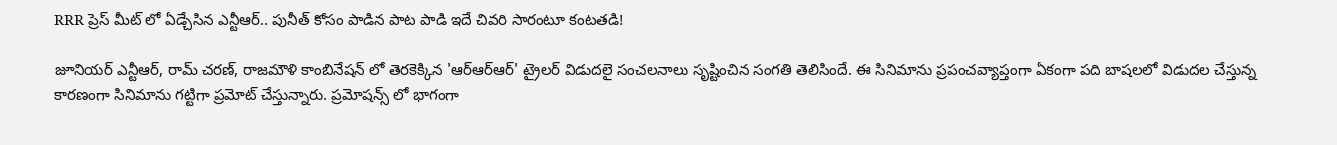RRR ప్రెస్ మీట్ లో ఏడ్చేసిన ఎన్టీఆర్.. పునీత్ కోసం పాడిన పాట పాడి ఇదే చివరి సారంటూ కంటతడి!

జూనియర్ ఎన్టీఆర్, రామ్ చరణ్, రాజమౌళి కాంబినేషన్ లో తెరకెక్కిన 'ఆర్ఆర్ఆర్' ట్రైలర్ విడుదలై సంచలనాలు సృష్టించిన సంగతి తెలిసిందే. ఈ సినిమాను ప్రపంచవ్యాప్తంగా ఏకంగా పది బాషలలో విడుదల చేస్తున్న కారణంగా సినిమాను గట్టిగా ప్రమోట్ చేస్తున్నారు. ప్రమోషన్స్ లో భాగంగా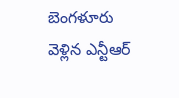బెంగళూరు వెళ్లిన ఎన్టీఆర్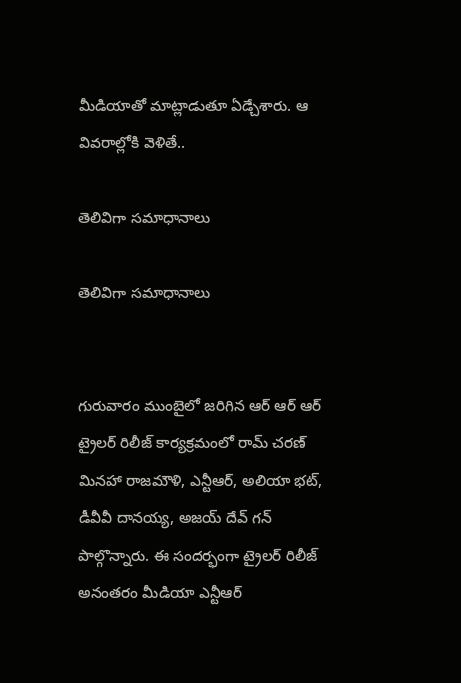మీడియాతో మాట్లాడుతూ ఏడ్చేశారు. ఆ వివరాల్లోకి వెళితే..

తెలివిగా సమాధానాలు

తెలివిగా సమాధానాలు


గురువారం ముంబైలో జరిగిన ఆర్ ఆర్ ఆర్ ట్రైలర్ రిలీజ్ కార్యక్రమంలో రామ్ చరణ్ మినహా రాజమౌళి, ఎన్టీఆర్, అలియా భట్, డీవీవీ దానయ్య, అజయ్ దేవ్ గన్ పాల్గొన్నారు. ఈ సందర్భంగా ట్రైలర్ రిలీజ్ అనంతరం మీడియా ఎన్టీఆర్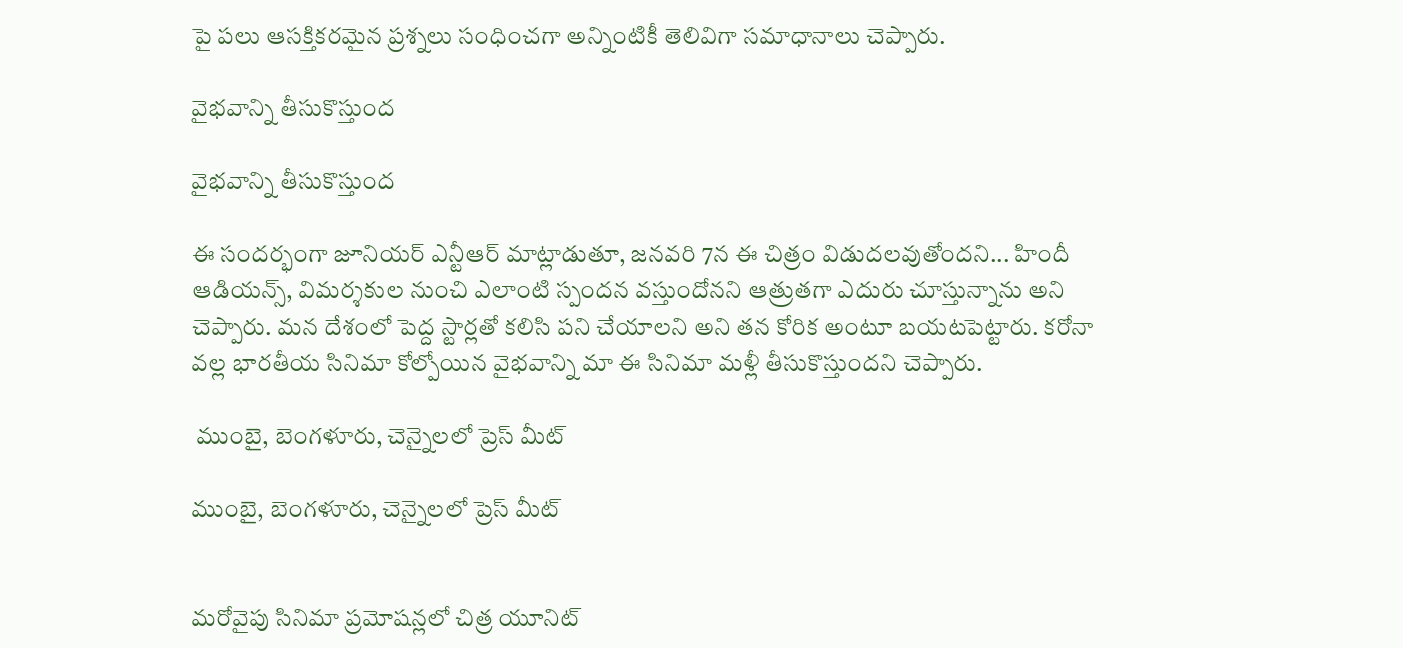పై పలు ఆసక్తికరమైన ప్రశ్నలు సంధించగా అన్నింటికీ తెలివిగా సమాధానాలు చెప్పారు.

వైభవాన్ని తీసుకొస్తుంద

వైభవాన్ని తీసుకొస్తుంద

ఈ సందర్భంగా జూనియర్ ఎన్టీఆర్ మాట్లాడుతూ, జనవరి 7న ఈ చిత్రం విడుదలవుతోందని... హిందీ ఆడియన్స్, విమర్శకుల నుంచి ఎలాంటి స్పందన వస్తుందోనని ఆత్రుతగా ఎదురు చూస్తున్నాను అని చెప్పారు. మన దేశంలో పెద్ద స్టార్లతో కలిసి పని చేయాలని అని తన కోరిక అంటూ బయటపెట్టారు. కరోనా వల్ల భారతీయ సినిమా కోల్పోయిన వైభవాన్ని మా ఈ సినిమా మళ్లీ తీసుకొస్తుందని చెప్పారు.

 ముంబై, బెంగళూరు, చెన్నైలలో ప్రెస్ మీట్

ముంబై, బెంగళూరు, చెన్నైలలో ప్రెస్ మీట్


మరోవైపు సినిమా ప్రమోషన్లలో చిత్ర యూనిట్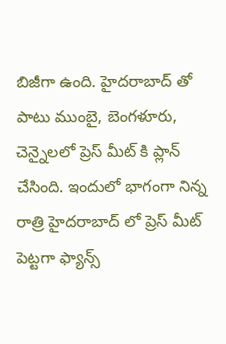బిజీగా ఉంది. హైదరాబాద్ తో పాటు ముంబై, బెంగళూరు, చెన్నైలలో ప్రెస్ మీట్ కి ప్లాన్ చేసింది. ఇందులో భాగంగా నిన్న రాత్రి హైదరాబాద్ లో ప్రెస్ మీట్ పెట్టగా ఫ్యాన్స్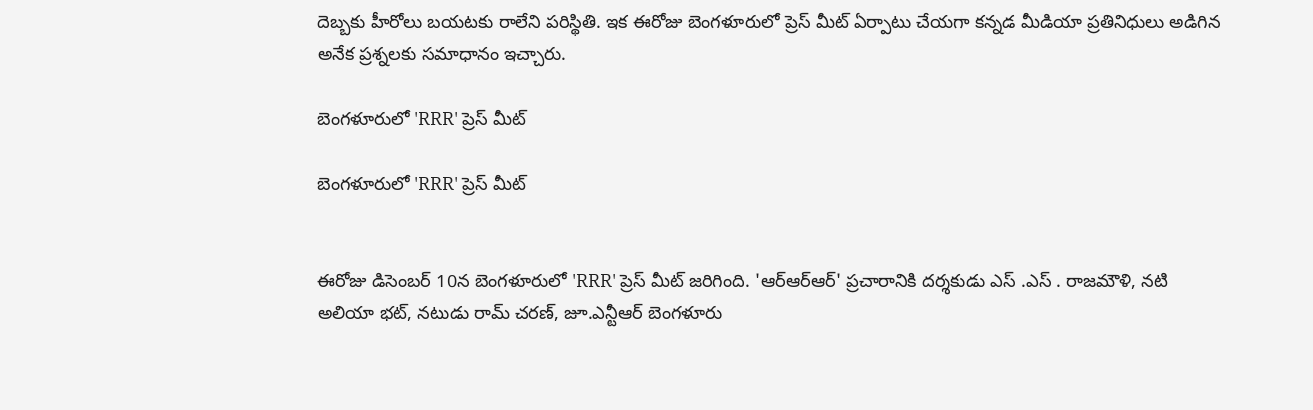దెబ్బకు హీరోలు బయటకు రాలేని పరిస్థితి. ఇక ఈరోజు బెంగళూరులో ప్రెస్ మీట్ ఏర్పాటు చేయగా కన్నడ మీడియా ప్రతినిధులు అడిగిన అనేక ప్రశ్నలకు సమాధానం ఇచ్చారు.

బెంగళూరులో 'RRR' ప్రెస్ మీట్

బెంగళూరులో 'RRR' ప్రెస్ మీట్


ఈరోజు డిసెంబర్ 10న బెంగళూరులో 'RRR' ప్రెస్ మీట్ జరిగింది. 'ఆర్ఆర్ఆర్' ప్రచారానికి దర్శకుడు ఎస్ .ఎస్ . రాజమౌళి, నటి అలియా భట్, నటుడు రామ్ చరణ్, జూ.ఎన్టీఆర్ బెంగళూరు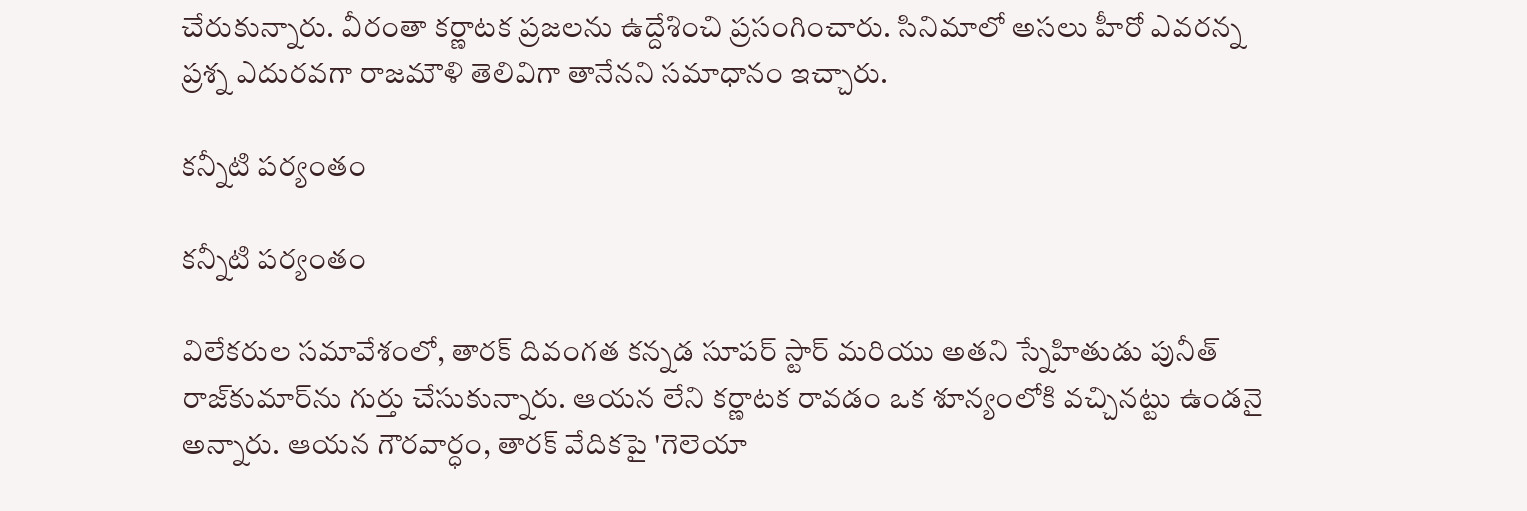చేరుకున్నారు. వీరంతా కర్ణాటక ప్రజలను ఉద్దేశించి ప్రసంగించారు. సినిమాలో అసలు హీరో ఎవరన్న ప్రశ్న ఎదురవగా రాజమౌళి తెలివిగా తానేనని సమాధానం ఇచ్చారు.

కన్నీటి పర్యంతం

కన్నీటి పర్యంతం

విలేకరుల సమావేశంలో, తారక్ దివంగత కన్నడ సూపర్ స్టార్ మరియు అతని స్నేహితుడు పునీత్ రాజ్‌కుమార్‌ను గుర్తు చేసుకున్నారు. ఆయన లేని కర్ణాటక రావడం ఒక శూన్యంలోకి వచ్చినట్టు ఉండనై అన్నారు. ఆయన గౌరవార్ధం, తారక్ వేదికపై 'గెలెయా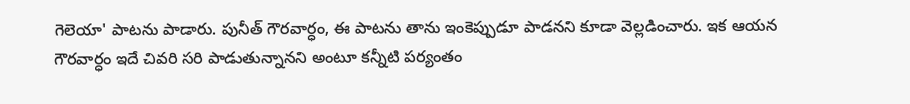గెలెయా' పాటను పాడారు. పునీత్ గౌరవార్ధం, ఈ పాటను తాను ఇంకెప్పుడూ పాడనని కూడా వెల్లడించారు. ఇక ఆయన గౌరవార్ధం ఇదే చివరి సరి పాడుతున్నానని అంటూ కన్నీటి పర్యంతం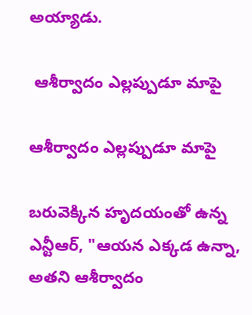అయ్యాడు.

 ఆశీర్వాదం ఎల్లప్పుడూ మాపై

ఆశీర్వాదం ఎల్లప్పుడూ మాపై

బరువెక్కిన హృదయంతో ఉన్న ఎన్టీఆర్, "ఆయన ఎక్కడ ఉన్నా, అతని ఆశీర్వాదం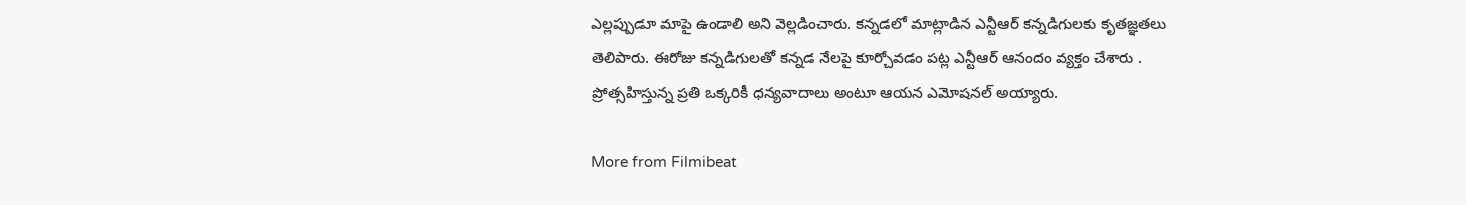ఎల్లప్పుడూ మాపై ఉండాలి అని వెల్లడించారు. కన్నడలో మాట్లాడిన ఎన్టీఆర్ కన్నడిగులకు కృతజ్ఞతలు తెలిపారు. ఈరోజు కన్నడిగులతో కన్నడ నేలపై కూర్చోవడం పట్ల ఎన్టీఆర్ ఆనందం వ్యక్తం చేశారు . ప్రోత్సహిస్తున్న ప్రతి ఒక్కరికీ ధన్యవాదాలు అంటూ ఆయన ఎమోషనల్ అయ్యారు.

More from Filmibeat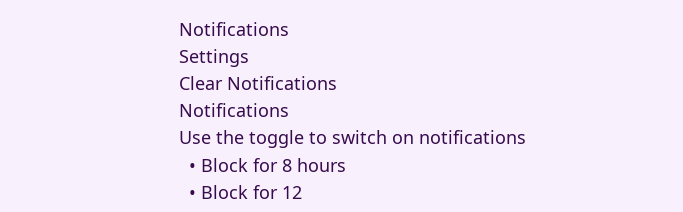Notifications
Settings
Clear Notifications
Notifications
Use the toggle to switch on notifications
  • Block for 8 hours
  • Block for 12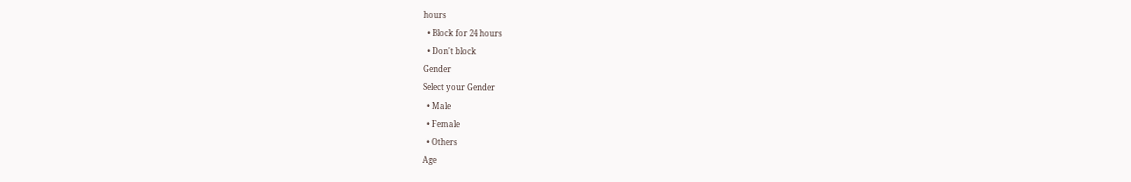hours
  • Block for 24 hours
  • Don't block
Gender
Select your Gender
  • Male
  • Female
  • Others
Age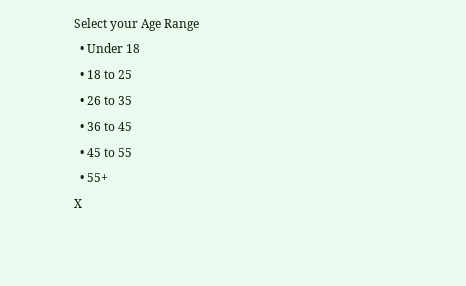Select your Age Range
  • Under 18
  • 18 to 25
  • 26 to 35
  • 36 to 45
  • 45 to 55
  • 55+
X